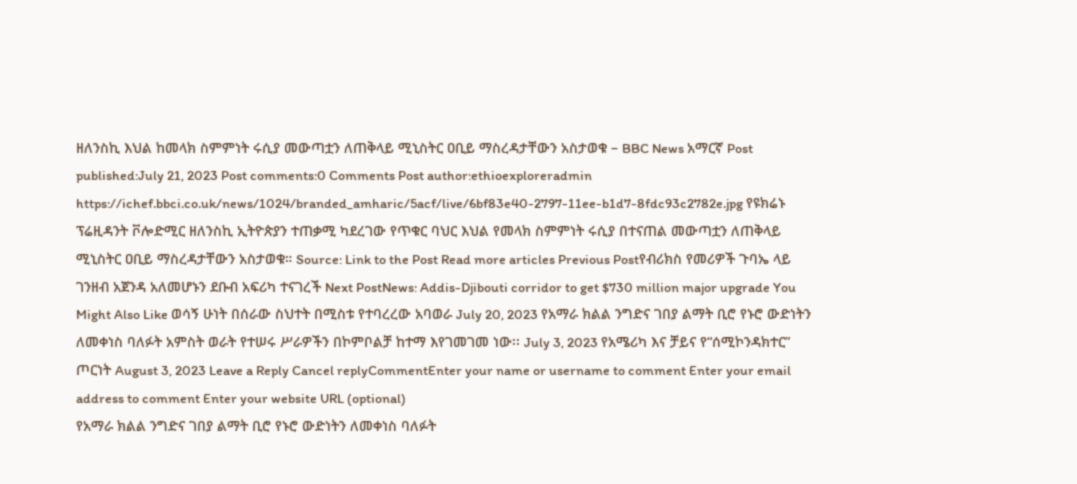ዘለንስኪ እህል ከመላክ ስምምነት ሩሲያ መውጣቷን ለጠቅላይ ሚኒስትር ዐቢይ ማስረዳታቸውን አስታወቁ – BBC News አማርኛ Post published:July 21, 2023 Post comments:0 Comments Post author:ethioexploreradmin https://ichef.bbci.co.uk/news/1024/branded_amharic/5acf/live/6bf83e40-2797-11ee-b1d7-8fdc93c2782e.jpg የዩክሬኑ ፕሬዚዳንት ቮሎድሚር ዘለንስኪ ኢትዮጵያን ተጠቃሚ ካደረገው የጥቁር ባህር እህል የመላክ ስምምነት ሩሲያ በተናጠል መውጣቷን ለጠቅላይ ሚኒስትር ዐቢይ ማስረዳታቸውን አስታወቁ። Source: Link to the Post Read more articles Previous Postየብሪክስ የመሪዎች ጉባኤ ላይ ገንዘብ አጀንዳ አለመሆኑን ደቡብ አፍሪካ ተናገረች Next PostNews: Addis-Djibouti corridor to get $730 million major upgrade You Might Also Like ወሳኝ ሁነት በሰራው ስህተት በሚስቱ የተባረረው አባወራ July 20, 2023 የአማራ ክልል ንግድና ገበያ ልማት ቢሮ የኑሮ ውድነትን ለመቀነስ ባለፉት አምስት ወራት የተሠሩ ሥራዎችን በኮምቦልቻ ከተማ እየገመገመ ነው፡፡ July 3, 2023 የአሜሪካ እና ቻይና የ“ሰሚኮንዳክተር” ጦርነት August 3, 2023 Leave a Reply Cancel replyCommentEnter your name or username to comment Enter your email address to comment Enter your website URL (optional)
የአማራ ክልል ንግድና ገበያ ልማት ቢሮ የኑሮ ውድነትን ለመቀነስ ባለፉት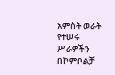አምስት ወራት የተሠሩ ሥራዎችን በኮምቦልቻ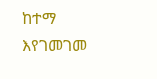ከተማ እየገመገመ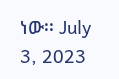ነው፡፡ July 3, 2023